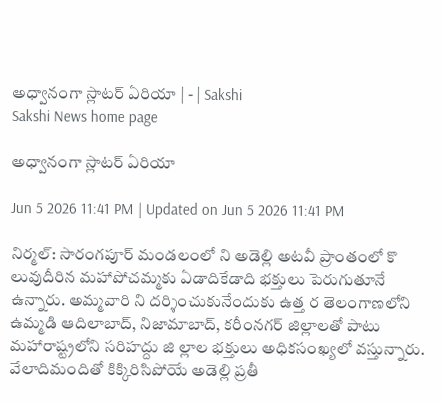అధ్వానంగా స్లాటర్‌ ఏరియా | - | Sakshi
Sakshi News home page

అధ్వానంగా స్లాటర్‌ ఏరియా

Jun 5 2026 11:41 PM | Updated on Jun 5 2026 11:41 PM

నిర్మల్‌: సారంగపూర్‌ మండలంలో ని అడెల్లి అటవీ ప్రాంతంలో కొ లువుదీరిన మహాపోచమ్మకు ఏడాదికేడాది భక్తులు పెరుగుతూనే ఉన్నారు. అమ్మవారి ని దర్శించుకునేందుకు ఉత్త ర తెలంగాణలోని ఉమ్మడి ఆదిలాబాద్‌, నిజామాబాద్‌, కరీంనగర్‌ జిల్లాలతో పాటు మహారాష్ట్రలోని సరిహద్దు జి ల్లాల భక్తులు అధికసంఖ్యలో వస్తున్నారు. వేలాదిమందితో కిక్కిరిసిపోయే అడెల్లి ప్రతీ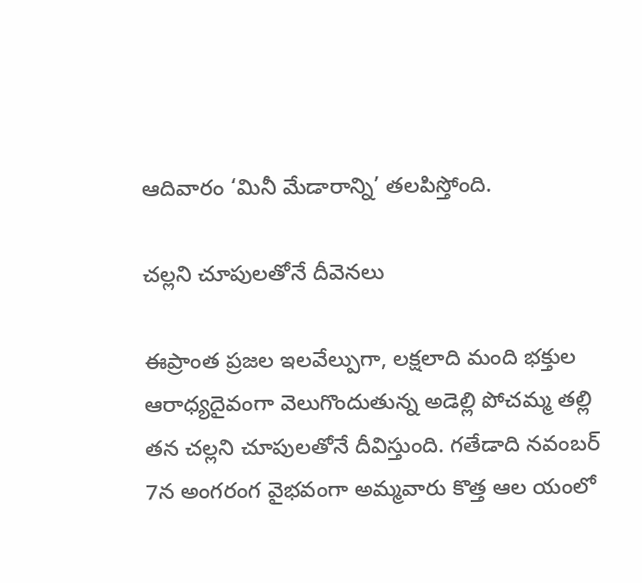ఆదివారం ‘మినీ మేడారాన్ని’ తలపిస్తోంది.

చల్లని చూపులతోనే దీవెనలు

ఈప్రాంత ప్రజల ఇలవేల్పుగా, లక్షలాది మంది భక్తుల ఆరాధ్యదైవంగా వెలుగొందుతున్న అడెల్లి పోచమ్మ తల్లి తన చల్లని చూపులతోనే దీవిస్తుంది. గతేడాది నవంబర్‌ 7న అంగరంగ వైభవంగా అమ్మవారు కొత్త ఆల యంలో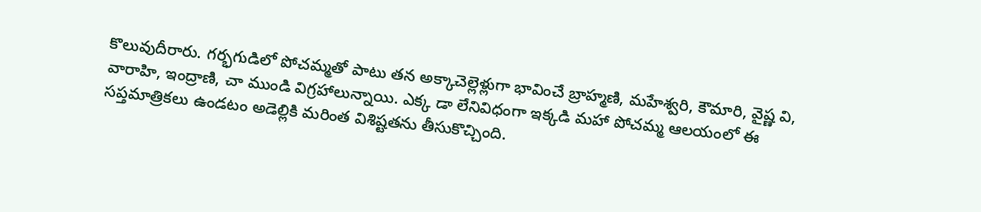కొలువుదీరారు. గర్భగుడిలో పోచమ్మతో పాటు తన అక్కాచెల్లెళ్లుగా భావించే బ్రాహ్మణి, మహేశ్వరి, కౌమారి, వైష్ణ వి, వారాహి, ఇంద్రాణి, చా ముండి విగ్రహాలున్నాయి. ఎక్క డా లేనివిధంగా ఇక్కడి మహా పోచమ్మ ఆలయంలో ఈ సప్తమాత్రికలు ఉండటం అడెల్లికి మరింత విశిష్టతను తీసుకొచ్చింది.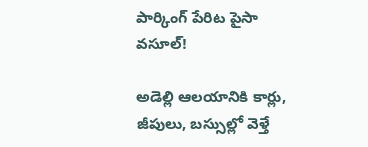పార్కింగ్‌ పేరిట పైసా వసూల్‌!

అడెల్లి ఆలయానికి కార్లు, జీపులు, బస్సుల్లో వెళ్తే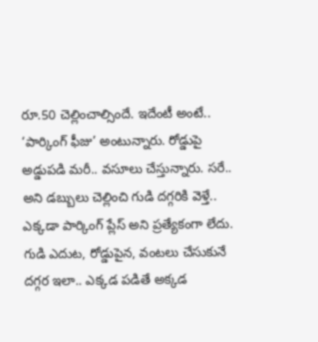రూ.50 చెల్లించాల్సిందే. ఇదేంటీ అంటే.. ‘పార్కింగ్‌ ఫీజు’ అంటున్నారు. రోడ్డుపై అడ్డుపడి మరీ.. వసూలు చేస్తున్నారు. సరే.. అని డబ్బులు చెల్లించి గుడి దగ్గరికి వెళ్తే.. ఎక్కడా పార్కింగ్‌ ప్లేస్‌ అని ప్రత్యేకంగా లేదు. గుడి ఎదుట, రోడ్డుపైన, వంటలు చేసుకునే దగ్గర ఇలా.. ఎక్కడ పడితే అక్కడ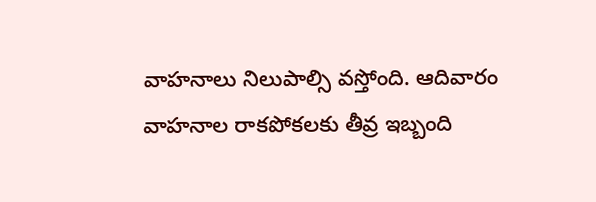వాహనాలు నిలుపాల్సి వస్తోంది. ఆదివారం వాహనాల రాకపోకలకు తీవ్ర ఇబ్బంది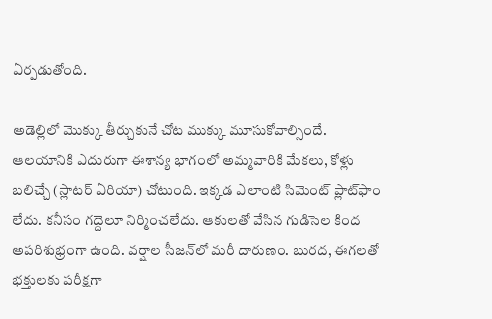ఏర్పడుతోంది.

అడెల్లిలో మొక్కు తీర్చుకునే చోట ముక్కు మూసుకోవాల్సిందే. ఆలయానికి ఎదురుగా ఈశాన్య భాగంలో అమ్మవారికి మేకలు, కోళ్లు బలిచ్చే (స్లాటర్‌ ఏరియా) చోటుంది. ఇక్కడ ఎలాంటి సిమెంట్‌ ప్లాట్‌ఫాం లేదు. కనీసం గద్దెలూ నిర్మించలేదు. ఆకులతో వేసిన గుడిసెల కింద అపరిశుభ్రంగా ఉంది. వర్షాల సీజన్‌లో మరీ దారుణం. బురద, ఈగలతో భక్తులకు పరీక్షగా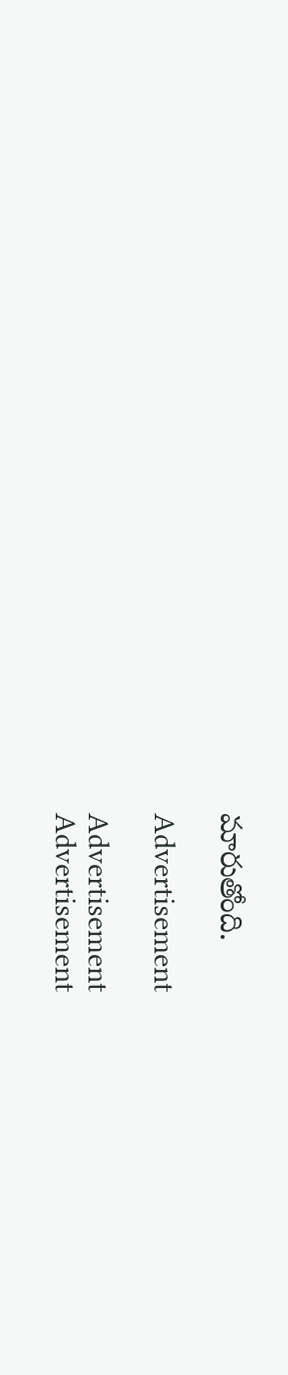మారుతోంది.

Advertisement

Advertisement
Advertisement